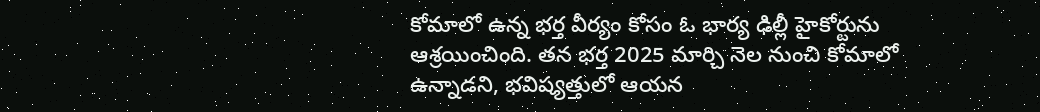కోమాలో ఉన్న భర్త వీర్యం కోసం ఓ భార్య ఢిల్లీ హైకోర్టును ఆశ్రయించింది. తన భర్త 2025 మార్చి నెల నుంచి కోమాలో ఉన్నాడని, భవిష్యత్తులో ఆయన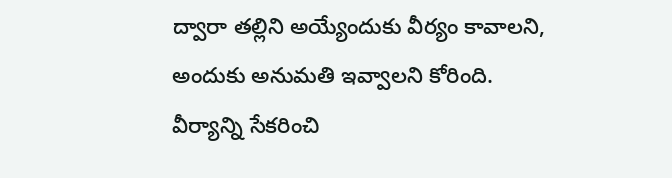ద్వారా తల్లిని అయ్యేందుకు వీర్యం కావాలని, అందుకు అనుమతి ఇవ్వాలని కోరింది.
వీర్యాన్ని సేకరించి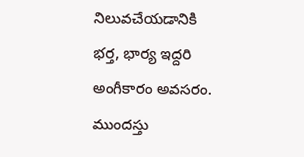నిలువచేయడానికి భర్త, భార్య ఇద్దరి అంగీకారం అవసరం. ముందస్తు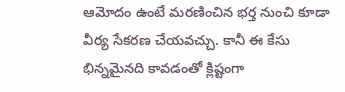ఆమోదం ఉంటే మరణించిన భర్త నుంచి కూడా వీర్య సేకరణ చేయవచ్చు. కానీ ఈ కేసు భిన్నమైనది కావడంతో క్లిష్టంగా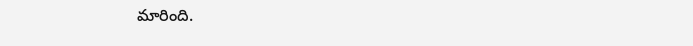మారింది.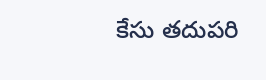కేసు తదుపరి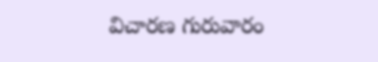విచారణ గురువారం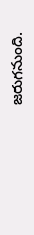జరుగనుంది.